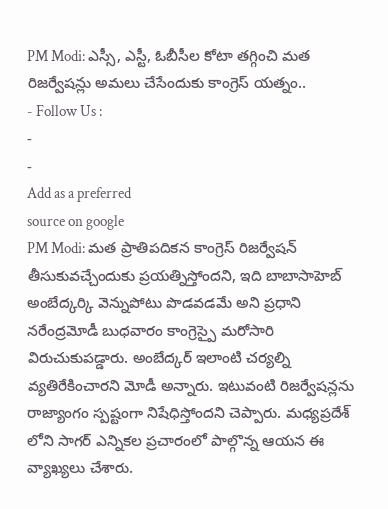PM Modi: ఎస్సీ, ఎస్టీ, ఓబీసీల కోటా తగ్గించి మత రిజర్వేషన్లు అమలు చేసేందుకు కాంగ్రెస్ యత్నం..
- Follow Us :
-
-
Add as a preferred
source on google
PM Modi: మత ప్రాతిపదికన కాంగ్రెస్ రిజర్వేషన్ తీసుకువచ్చేందుకు ప్రయత్నిస్తోందని, ఇది బాబాసాహెబ్ అంబేద్కర్కి వెన్నుపోటు పొడవడమే అని ప్రధాని నరేంద్రమోడీ బుధవారం కాంగ్రెస్పై మరోసారి విరుచుకుపడ్డారు. అంబేద్కర్ ఇలాంటి చర్యల్ని వ్యతిరేకించారని మోడీ అన్నారు. ఇటువంటి రిజర్వేషన్లను రాజ్యాంగం స్పష్టంగా నిషేధిస్తోందని చెప్పారు. మధ్యప్రదేశ్ లోని సాగర్ ఎన్నికల ప్రచారంలో పాల్గొన్న ఆయన ఈ వ్యాఖ్యలు చేశారు.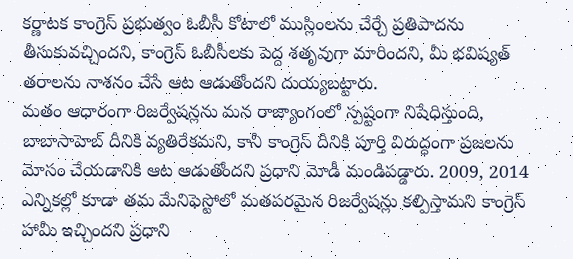కర్ణాటక కాంగ్రెస్ ప్రభుత్వం ఓబీసీ కోటాలో ముస్లింలను చేర్చే ప్రతిపాదను తీసుకువచ్చిందని, కాంగ్రెస్ ఓబీసీలకు పెద్ద శతృవుగా మారిందని, మీ భవిష్యత్ తరాలను నాశనం చేసే ఆట ఆడుతోందని దుయ్యబట్టారు.
మతం ఆధారంగా రిజర్వేషన్లను మన రాజ్యాంగంలో స్పష్టంగా నిషేధిస్తుంది, బాబాసాహెబ్ దీనికి వ్యతిరేకమని, కానీ కాంగ్రెస్ దీనికి పూర్తి విరుద్ధంగా ప్రజలను మోసం చేయడానికి ఆట ఆడుతోందని ప్రధాని మోడీ మండిపడ్డారు. 2009, 2014 ఎన్నికల్లో కూడా తమ మేనిఫెస్టోలో మతపరమైన రిజర్వేషన్లు కల్పిస్తామని కాంగ్రెస్ హామీ ఇచ్చిందని ప్రధాని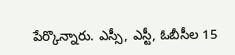పేర్కొన్నారు. ఎస్సీ, ఎస్టీ, ఓబీసీల 15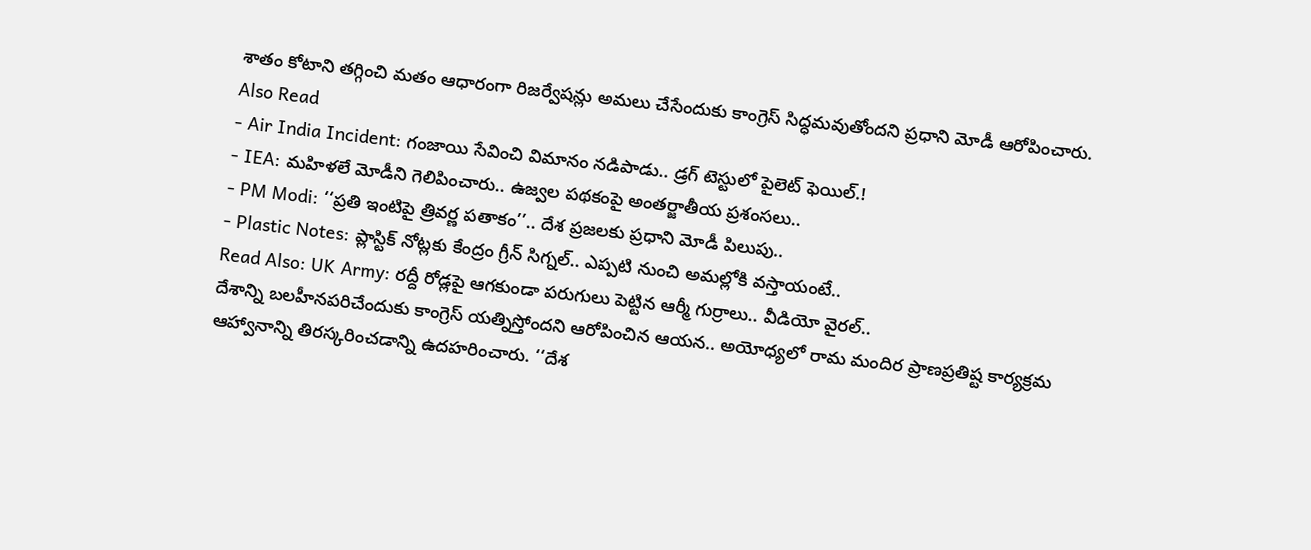శాతం కోటాని తగ్గించి మతం ఆధారంగా రిజర్వేషన్లు అమలు చేసేందుకు కాంగ్రెస్ సిద్ధమవుతోందని ప్రధాని మోడీ ఆరోపించారు.
Also Read
- Air India Incident: గంజాయి సేవించి విమానం నడిపాడు.. డ్రగ్ టెస్టులో పైలెట్ ఫెయిల్.!
- IEA: మహిళలే మోడీని గెలిపించారు.. ఉజ్వల పథకంపై అంతర్జాతీయ ప్రశంసలు..
- PM Modi: ‘‘ప్రతి ఇంటిపై త్రివర్ణ పతాకం’’.. దేశ ప్రజలకు ప్రధాని మోడీ పిలుపు..
- Plastic Notes: ప్లాస్టిక్ నోట్లకు కేంద్రం గ్రీన్ సిగ్నల్.. ఎప్పటి నుంచి అమల్లోకి వస్తాయంటే..
Read Also: UK Army: రద్దీ రోడ్లపై ఆగకుండా పరుగులు పెట్టిన ఆర్మీ గుర్రాలు.. వీడియో వైరల్..
దేశాన్ని బలహీనపరిచేందుకు కాంగ్రెస్ యత్నిస్తోందని ఆరోపించిన ఆయన.. అయోధ్యలో రామ మందిర ప్రాణప్రతిష్ట కార్యక్రమ ఆహ్వానాన్ని తిరస్కరించడాన్ని ఉదహరించారు. ‘‘దేశ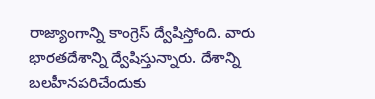రాజ్యాంగాన్ని కాంగ్రెస్ ద్వేషిస్తోంది. వారు భారతదేశాన్ని ద్వేషిస్తున్నారు. దేశాన్ని బలహీనపరిచేందుకు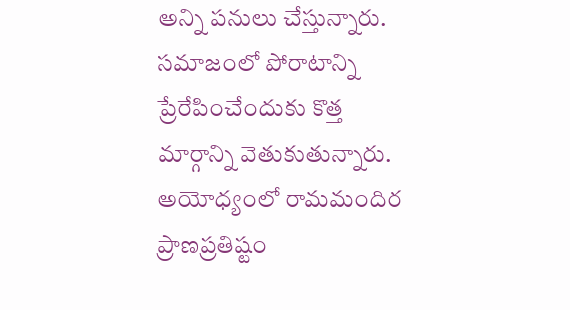అన్ని పనులు చేస్తున్నారు. సమాజంలో పోరాటాన్ని ప్రేరేపించేందుకు కొత్త మార్గాన్ని వెతుకుతున్నారు. అయోధ్యంలో రామమందిర ప్రాణప్రతిష్టం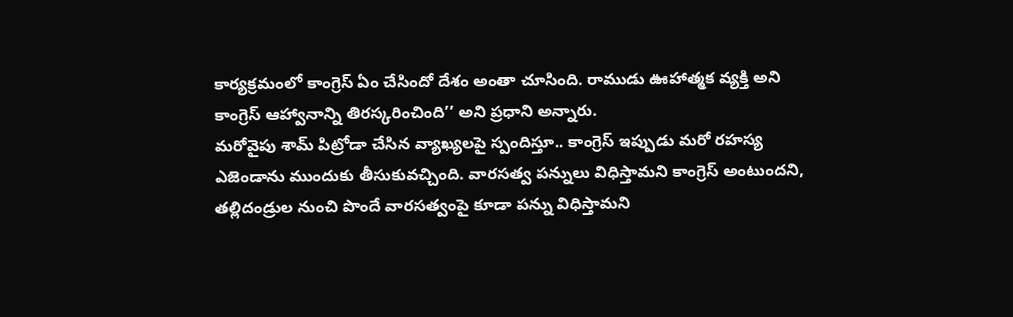కార్యక్రమంలో కాంగ్రెస్ ఏం చేసిందో దేశం అంతా చూసింది. రాముడు ఊహాత్మక వ్యక్తి అని కాంగ్రెస్ ఆహ్వానాన్ని తిరస్కరించింది’’ అని ప్రధాని అన్నారు.
మరోవైపు శామ్ పిట్రోడా చేసిన వ్యాఖ్యలపై స్పందిస్తూ.. కాంగ్రెస్ ఇప్పుడు మరో రహస్య ఎజెండాను ముందుకు తీసుకువచ్చింది. వారసత్వ పన్నులు విధిస్తామని కాంగ్రెస్ అంటుందని, తల్లిదండ్రుల నుంచి పొందే వారసత్వంపై కూడా పన్ను విధిస్తామని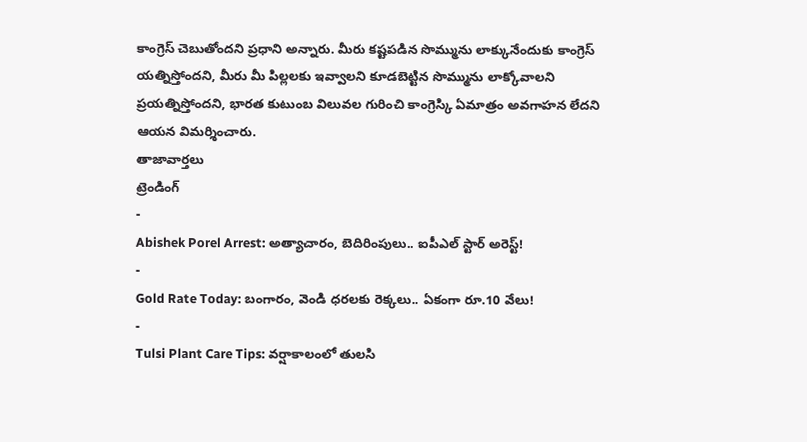కాంగ్రెస్ చెబుతోందని ప్రధాని అన్నారు. మీరు కష్టపడిన సొమ్మును లాక్కునేందుకు కాంగ్రెస్ యత్నిస్తోందని, మీరు మీ పిల్లలకు ఇవ్వాలని కూడబెట్టిన సొమ్మును లాక్కోవాలని ప్రయత్నిస్తోందని, భారత కుటుంబ విలువల గురించి కాంగ్రెస్కి ఏమాత్రం అవగాహన లేదని ఆయన విమర్శించారు.
తాజావార్తలు
ట్రెండింగ్
-
Abishek Porel Arrest: అత్యాచారం, బెదిరింపులు.. ఐపీఎల్ స్టార్ అరెస్ట్!
-
Gold Rate Today: బంగారం, వెండి ధరలకు రెక్కలు.. ఏకంగా రూ.10 వేలు!
-
Tulsi Plant Care Tips: వర్షాకాలంలో తులసి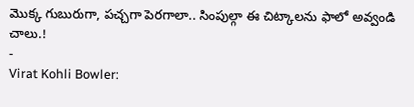మొక్క గుబురుగా, పచ్చగా పెరగాలా.. సింపుల్గా ఈ చిట్కాలను ఫాలో అవ్వండి చాలు.!
-
Virat Kohli Bowler: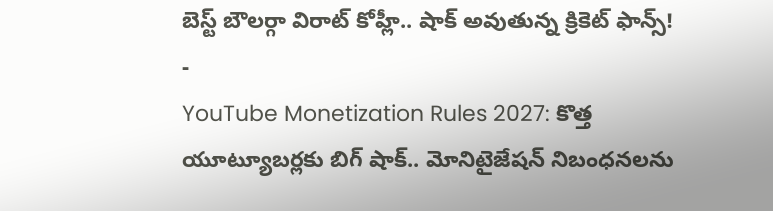బెస్ట్ బౌలర్గా విరాట్ కోహ్లీ.. షాక్ అవుతున్న క్రికెట్ ఫాన్స్!
-
YouTube Monetization Rules 2027: కొత్త యూట్యూబర్లకు బిగ్ షాక్.. మోనిటైజేషన్ నిబంధనలను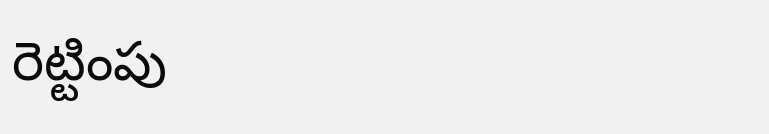రెట్టింపు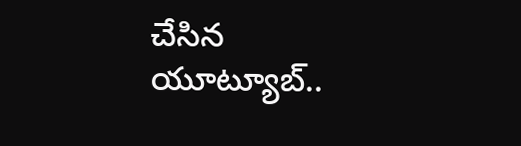చేసిన యూట్యూబ్..